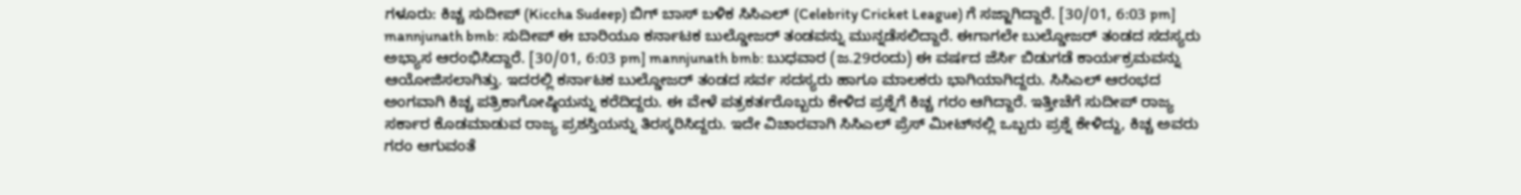ಗಳೂರು: ಕಿಚ್ಚ ಸುದೀಪ್‌ (Kiccha Sudeep) ಬಿಗ್‌ ಬಾಸ್‌ ಬಳಿಕ ಸಿಸಿಎಲ್‌ (Celebrity Cricket League) ಗೆ ಸಜ್ಜಾಗಿದ್ದಾರೆ. [30/01, 6:03 pm] mannjunath bmb: ಸುದೀಪ್‌ ಈ ಬಾರಿಯೂ ಕರ್ನಾಟಕ ಬುಲ್ಡೋಜರ್ ತಂಡವನ್ನು ಮುನ್ನಡೆಸಲಿದ್ದಾರೆ. ಈಗಾಗಲೇ ಬುಲ್ಡೋಜರ್ ತಂಡದ ಸದಸ್ಯರು ಅಭ್ಯಾಸ ಆರಂಭಿಸಿದ್ದಾರೆ. [30/01, 6:03 pm] mannjunath bmb: ಬುಧವಾರ (ಜ.29ರಂದು) ಈ ವರ್ಷದ ಜೆರ್ಸಿ ಬಿಡುಗಡೆ ಕಾರ್ಯಕ್ರಮವನ್ನು ಆಯೋಜಿಸಲಾಗಿತ್ತು. ಇದರಲ್ಲಿ ಕರ್ನಾಟಕ ಬುಲ್ಡೋಜರ್ ತಂಡದ ಸರ್ವ ಸದಸ್ಯರು ಹಾಗೂ ಮಾಲಕರು ಭಾಗಿಯಾಗಿದ್ದರು. ಸಿಸಿಎಲ್‌ ಆರಂಭದ ಅಂಗವಾಗಿ ಕಿಚ್ಚ ಪತ್ರಿಕಾಗೋಷ್ಠಿಯನ್ನು ಕರೆದಿದ್ದರು. ಈ ವೇಳೆ ಪತ್ರಕರ್ತರೊಬ್ಬರು ಕೇಳಿದ ಪ್ರಶ್ನೆಗೆ ಕಿಚ್ಚ ಗರಂ ಆಗಿದ್ದಾರೆ. ಇತ್ತೀಚೆಗೆ ಸುದೀಪ್‌ ರಾಜ್ಯ ಸರ್ಕಾರ ಕೊಡಮಾಡುವ ರಾಜ್ಯ ಪ್ರಶಸ್ತಿಯನ್ನು ತಿರಸ್ಕರಿಸಿದ್ದರು. ಇದೇ ವಿಚಾರವಾಗಿ ಸಿಸಿಎಲ್‌ ಪ್ರೆಸ್‌ ಮೀಟ್‌ನಲ್ಲಿ ಒಬ್ಬರು ಪ್ರಶ್ನೆ ಕೇಳಿದ್ದು, ಕಿಚ್ಚ ಅವರು ಗರಂ ಆಗುವಂತೆ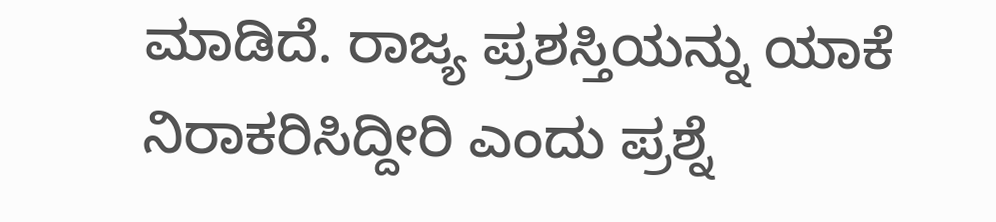ಮಾಡಿದೆ. ರಾಜ್ಯ ಪ್ರಶಸ್ತಿಯನ್ನು ಯಾಕೆ ನಿರಾಕರಿಸಿದ್ದೀರಿ ಎಂದು ಪ್ರಶ್ನೆ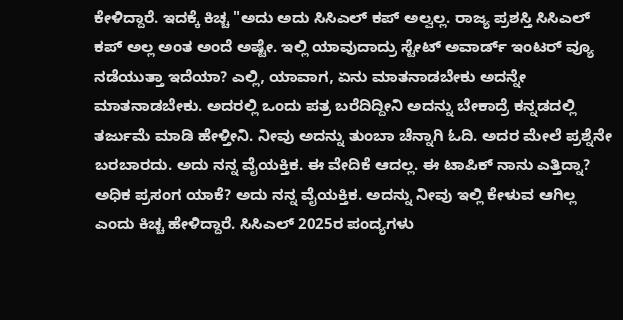ಕೇಳಿದ್ದಾರೆ. ಇದಕ್ಕೆ ಕಿಚ್ಚ "ಅದು ಅದು ಸಿಸಿಎಲ್ ಕಪ್ ಅಲ್ವಲ್ಲ. ರಾಜ್ಯ ಪ್ರಶಸ್ತಿ ಸಿಸಿಎಲ್ ಕಪ್ ಅಲ್ಲ ಅಂತ ಅಂದೆ ಅಷ್ಟೇ. ಇಲ್ಲಿ ಯಾವುದಾದ್ರು ಸ್ಟೇಟ್‌ ಅವಾರ್ಡ್‌ ಇಂಟರ್‌ ವ್ಯೂ ನಡೆಯುತ್ತಾ ಇದೆಯಾ? ಎಲ್ಲಿ, ಯಾವಾಗ, ಏನು ಮಾತನಾಡಬೇಕು ಅದನ್ನೇ ಮಾತನಾಡಬೇಕು. ಅದರಲ್ಲಿ ಒಂದು ಪತ್ರ ಬರೆದಿದ್ದೀನಿ ಅದನ್ನು ಬೇಕಾದ್ರೆ ಕನ್ನಡದಲ್ಲಿ ತರ್ಜುಮೆ ಮಾಡಿ ಹೇಳ್ತೀನಿ. ನೀವು ಅದನ್ನು ತುಂಬಾ ಚೆನ್ನಾಗಿ ಓದಿ. ಅದರ ಮೇಲೆ ಪ್ರಶ್ನೆನೇ ಬರಬಾರದು. ಅದು ನನ್ನ ವೈಯಕ್ತಿಕ. ಈ ವೇದಿಕೆ ಆದಲ್ಲ. ಈ ಟಾಪಿಕ್‌ ನಾನು ಎತ್ತಿದ್ನಾ? ಅಧಿಕ ಪ್ರಸಂಗ ಯಾಕೆ? ಅದು ನನ್ನ ವೈಯಕ್ತಿಕ. ಅದನ್ನು ನೀವು ಇಲ್ಲಿ ಕೇಳುವ ಆಗಿಲ್ಲ ಎಂದು ಕಿಚ್ಚ ಹೇಳಿದ್ದಾರೆ. ಸಿಸಿಎಲ್ 2025ರ ಪಂದ್ಯಗಳು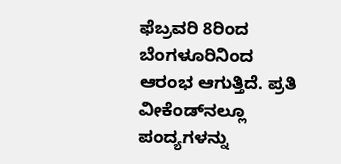ಫೆಬ್ರವರಿ 8ರಿಂದ ಬೆಂಗಳೂರಿನಿಂದ ಆರಂಭ ಆಗುತ್ತಿದೆ. ಪ್ರತಿ ವೀಕೆಂಡ್‌ನಲ್ಲೂ ಪಂದ್ಯಗಳನ್ನು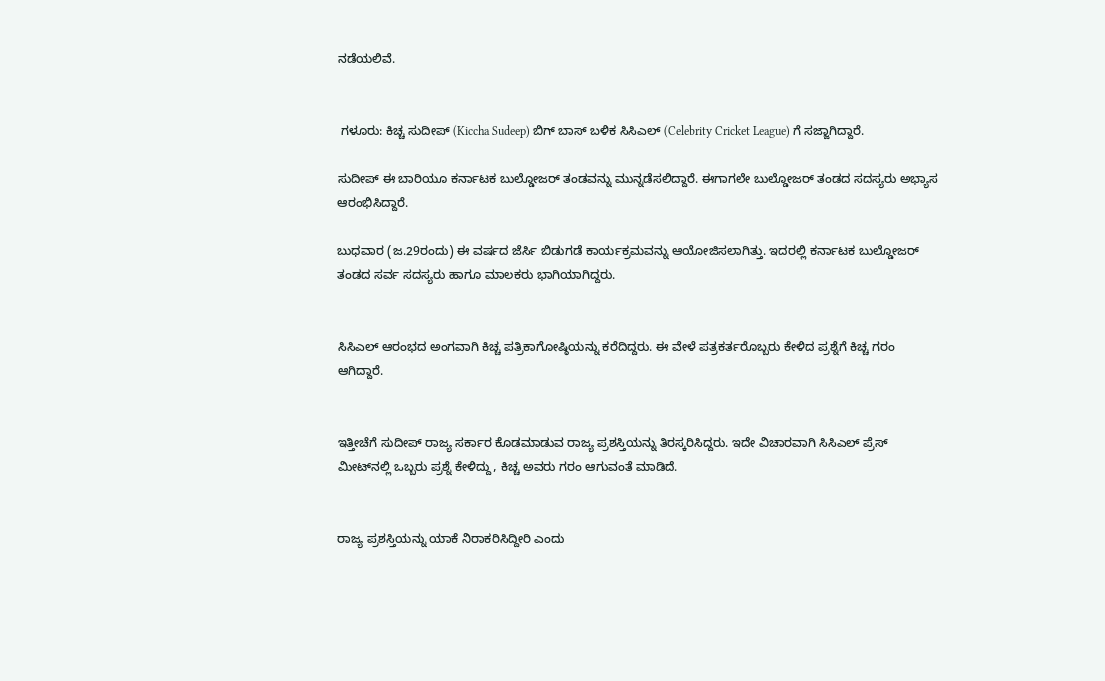ನಡೆಯಲಿವೆ.


 ಗಳೂರು: ಕಿಚ್ಚ ಸುದೀಪ್‌ (Kiccha Sudeep) ಬಿಗ್‌ ಬಾಸ್‌ ಬಳಿಕ ಸಿಸಿಎಲ್‌ (Celebrity Cricket League) ಗೆ ಸಜ್ಜಾಗಿದ್ದಾರೆ.

ಸುದೀಪ್‌ ಈ ಬಾರಿಯೂ ಕರ್ನಾಟಕ ಬುಲ್ಡೋಜರ್ ತಂಡವನ್ನು ಮುನ್ನಡೆಸಲಿದ್ದಾರೆ. ಈಗಾಗಲೇ ಬುಲ್ಡೋಜರ್ ತಂಡದ ಸದಸ್ಯರು ಅಭ್ಯಾಸ ಆರಂಭಿಸಿದ್ದಾರೆ.

ಬುಧವಾರ (ಜ.29ರಂದು) ಈ ವರ್ಷದ ಜೆರ್ಸಿ ಬಿಡುಗಡೆ ಕಾರ್ಯಕ್ರಮವನ್ನು ಆಯೋಜಿಸಲಾಗಿತ್ತು. ಇದರಲ್ಲಿ ಕರ್ನಾಟಕ ಬುಲ್ಡೋಜರ್ ತಂಡದ ಸರ್ವ ಸದಸ್ಯರು ಹಾಗೂ ಮಾಲಕರು ಭಾಗಿಯಾಗಿದ್ದರು.


ಸಿಸಿಎಲ್‌ ಆರಂಭದ ಅಂಗವಾಗಿ ಕಿಚ್ಚ ಪತ್ರಿಕಾಗೋಷ್ಠಿಯನ್ನು ಕರೆದಿದ್ದರು. ಈ ವೇಳೆ ಪತ್ರಕರ್ತರೊಬ್ಬರು ಕೇಳಿದ ಪ್ರಶ್ನೆಗೆ ಕಿಚ್ಚ ಗರಂ ಆಗಿದ್ದಾರೆ.


ಇತ್ತೀಚೆಗೆ ಸುದೀಪ್‌ ರಾಜ್ಯ ಸರ್ಕಾರ ಕೊಡಮಾಡುವ ರಾಜ್ಯ ಪ್ರಶಸ್ತಿಯನ್ನು ತಿರಸ್ಕರಿಸಿದ್ದರು. ಇದೇ ವಿಚಾರವಾಗಿ ಸಿಸಿಎಲ್‌ ಪ್ರೆಸ್‌ ಮೀಟ್‌ನಲ್ಲಿ ಒಬ್ಬರು ಪ್ರಶ್ನೆ ಕೇಳಿದ್ದು, ಕಿಚ್ಚ ಅವರು ಗರಂ ಆಗುವಂತೆ ಮಾಡಿದೆ.


ರಾಜ್ಯ ಪ್ರಶಸ್ತಿಯನ್ನು ಯಾಕೆ ನಿರಾಕರಿಸಿದ್ದೀರಿ ಎಂದು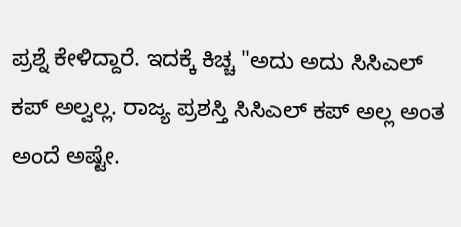ಪ್ರಶ್ನೆ ಕೇಳಿದ್ದಾರೆ. ಇದಕ್ಕೆ ಕಿಚ್ಚ "ಅದು ಅದು ಸಿಸಿಎಲ್ ಕಪ್ ಅಲ್ವಲ್ಲ. ರಾಜ್ಯ ಪ್ರಶಸ್ತಿ ಸಿಸಿಎಲ್ ಕಪ್ ಅಲ್ಲ ಅಂತ ಅಂದೆ ಅಷ್ಟೇ.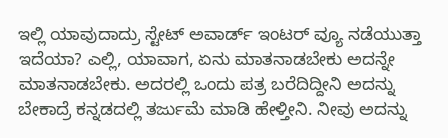ಇಲ್ಲಿ ಯಾವುದಾದ್ರು ಸ್ಟೇಟ್‌ ಅವಾರ್ಡ್‌ ಇಂಟರ್‌ ವ್ಯೂ ನಡೆಯುತ್ತಾ ಇದೆಯಾ? ಎಲ್ಲಿ, ಯಾವಾಗ, ಏನು ಮಾತನಾಡಬೇಕು ಅದನ್ನೇ ಮಾತನಾಡಬೇಕು. ಅದರಲ್ಲಿ ಒಂದು ಪತ್ರ ಬರೆದಿದ್ದೀನಿ ಅದನ್ನು ಬೇಕಾದ್ರೆ ಕನ್ನಡದಲ್ಲಿ ತರ್ಜುಮೆ ಮಾಡಿ ಹೇಳ್ತೀನಿ. ನೀವು ಅದನ್ನು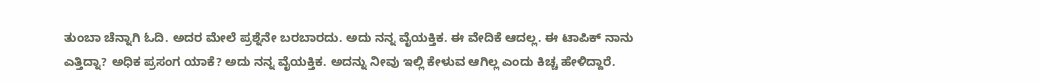ತುಂಬಾ ಚೆನ್ನಾಗಿ ಓದಿ. ಅದರ ಮೇಲೆ ಪ್ರಶ್ನೆನೇ ಬರಬಾರದು. ಅದು ನನ್ನ ವೈಯಕ್ತಿಕ. ಈ ವೇದಿಕೆ ಆದಲ್ಲ. ಈ ಟಾಪಿಕ್‌ ನಾನು ಎತ್ತಿದ್ನಾ? ಅಧಿಕ ಪ್ರಸಂಗ ಯಾಕೆ? ಅದು ನನ್ನ ವೈಯಕ್ತಿಕ. ಅದನ್ನು ನೀವು ಇಲ್ಲಿ ಕೇಳುವ ಆಗಿಲ್ಲ ಎಂದು ಕಿಚ್ಚ ಹೇಳಿದ್ದಾರೆ.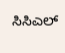ಸಿಸಿಎಲ್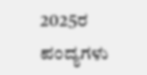2025ರ ಪಂದ್ಯಗಳು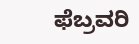ಫೆಬ್ರವರಿ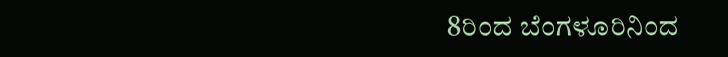8ರಿಂದ ಬೆಂಗಳೂರಿನಿಂದ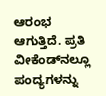ಆರಂಭ ಆಗುತ್ತಿದೆ. ಪ್ರತಿ ವೀಕೆಂಡ್‌ನಲ್ಲೂ ಪಂದ್ಯಗಳನ್ನು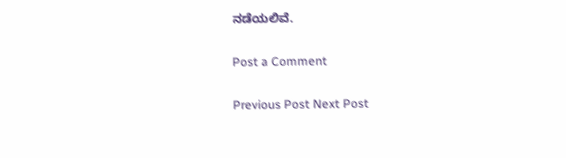ನಡೆಯಲಿವೆ.

Post a Comment

Previous Post Next Post